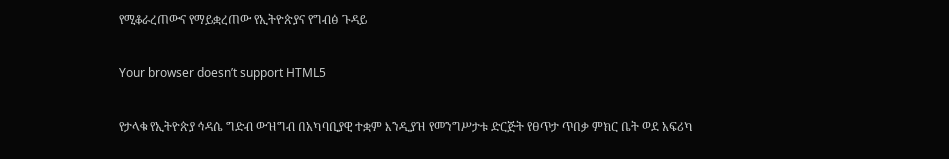የሚቆራረጠውና የማይቋረጠው የኢትዮጵያና የግብፅ ጉዳይ

Your browser doesn’t support HTML5

የታላቁ የኢትዮጵያ ኅዳሴ ግድብ ውዝግብ በአካባቢያዊ ተቋም እንዲያዝ የመንግሥታቱ ድርጅት የፀጥታ ጥበቃ ምክር ቤት ወደ አፍሪካ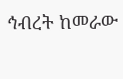ኅብረት ከመራው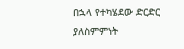በኋላ የተካሄደው ድርድር ያለስምምነት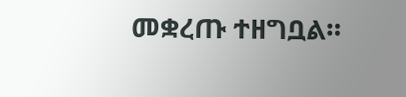መቋረጡ ተዘግቧል።